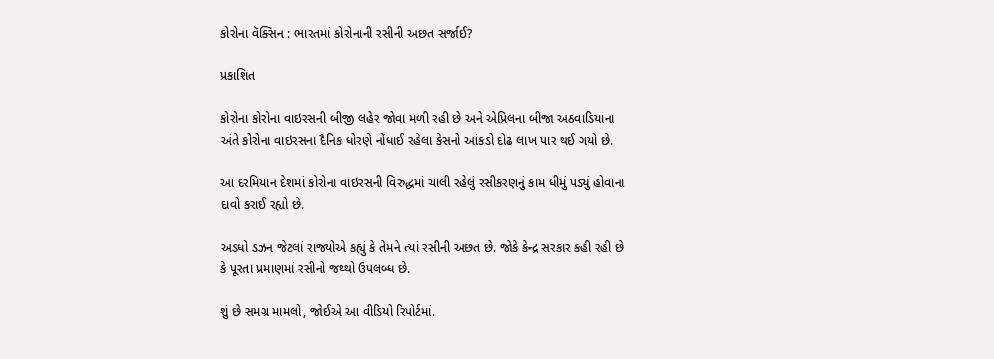કોરોના વૅક્સિન : ભારતમાં કોરોનાની રસીની અછત સર્જાઈ?

પ્રકાશિત

કોરોના કોરોના વાઇરસની બીજી લહેર જોવા મળી રહી છે અને એપ્રિલના બીજા અઠવાડિયાના અંતે કોરોના વાઇરસના દૈનિક ધોરણે નોંધાઈ રહેલા કેસનો આંકડો દોઢ લાખ પાર થઈ ગયો છે.

આ દરમિયાન દેશમાં કોરોના વાઇરસની વિરુદ્ધમાં ચાલી રહેલું રસીકરણનું કામ ધીમું પડ્યું હોવાના દાવો કરાઈ રહ્યો છે.

અડધો ડઝન જેટલાં રાજ્યોએ કહ્યું કે તેમને ત્યાં રસીની અછત છે. જોકે કેન્દ્ર સરકાર કહી રહી છે કે પૂરતા પ્રમાણમાં રસીનો જથ્થો ઉપલબ્ધ છે.

શું છે સમગ્ર મામલો, જોઈએ આ વીડિયો રિપોર્ટમાં.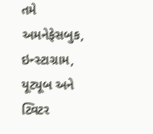તમે અમનેફેસબુક, ઇન્સ્ટાગ્રામ, યૂટ્યૂબ અને ટ્વિટર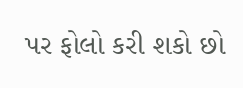પર ફોલો કરી શકો છો